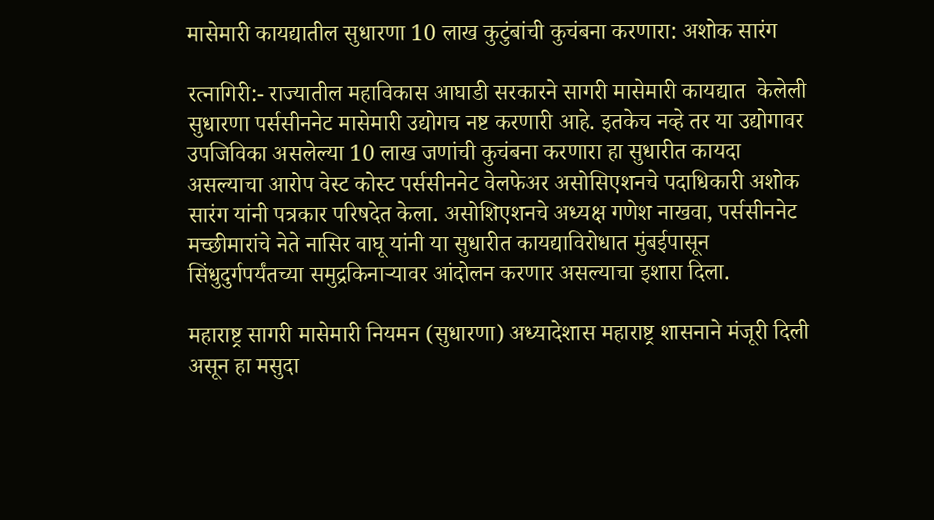मासेमारी कायद्यातील सुधारणा 10 लाख कुटुंबांची कुचंबना करणारा: अशोक सारंग

रत्नागिरी:- राज्यातील महाविकास आघाडी सरकारने सागरी मासेमारी कायद्यात  केलेली सुधारणा पर्ससीननेट मासेमारी उद्योगच नष्ट करणारी आहे. इतकेच नव्हे तर या उद्योगावर उपजिविका असलेल्या 10 लाख जणांची कुचंबना करणारा हा सुधारीत कायदा असल्याचा आरोप वेस्ट कोस्ट पर्ससीननेट वेलफेअर असोसिएशनचे पदाधिकारी अशोक सारंग यांनी पत्रकार परिषदेत केला. असोशिएशनचे अध्यक्ष गणेश नाखवा, पर्ससीननेट मच्छीमारांचे नेते नासिर वाघू यांनी या सुधारीत कायद्याविरोधात मुंबईपासून सिंधुदुर्गपर्यंतच्या समुद्रकिनार्‍यावर आंदोलन करणार असल्याचा इशारा दिला.

महाराष्ट्र सागरी मासेमारी नियमन (सुधारणा) अध्यादेशास महाराष्ट्र शासनाने मंजूरी दिली असून हा मसुदा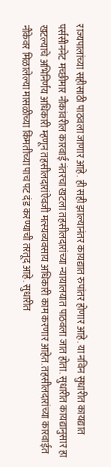राज्यपालांच्या सहीसाठी पाठवला जाणार आहे. ही सही झाल्यानंतर कायद्यात रुपांतर होणार आहे. या नविन सुधारीत कायद्यात पर्ससीननेट मच्छीमार नौकांवरील कारवाई नंतरचा खटला तहसीलदारांच्या न्यायालयात पाठवला जात होता. सुधारीत कायद्यानुसार हा खटल्याचे अभिनिर्णय अधिकारी म्हणून तहसीलदारांऐवजी मत्स्यव्यवसाय अधिकारी काम करणार आहेत. तहसीलदारांच्या कारवाईत नौकेवर मिळालेल्या मासळीच्या किंमतीच्या पाच पट दंड करण्याची तरतूद आहे. सुधारीत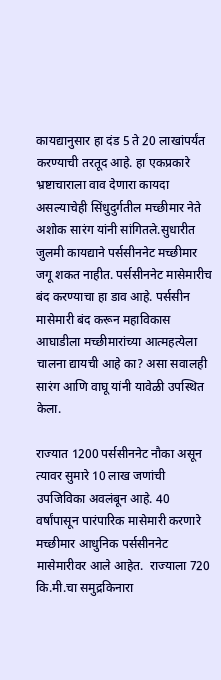कायद्यानुसार हा दंड 5 ते 20 लाखांपर्यंत करण्याची तरतूद आहे. हा एकप्रकारे भ्रष्टाचाराला वाव देणारा कायदा असल्याचेही सिंधुदुर्गतील मच्छीमार नेते अशोक सारंग यांनी सांगितले.सुधारीत जुलमी कायद्याने पर्ससीननेट मच्छीमार जगू शकत नाहीत. पर्ससीननेट मासेमारीच बंद करण्याचा हा डाव आहे. पर्ससीन मासेमारी बंद करून महाविकास आघाडीला मच्छीमारांच्या आत्महत्येला चालना द्यायची आहे का? असा सवालही सारंग आणि वाघू यांनी यावेळी उपस्थित केला.

राज्यात 1200 पर्ससीननेट नौका असून त्यावर सुमारे 10 लाख जणांची उपजिविका अवलंबून आहे. 40 वर्षांपासून पारंपारिक मासेमारी करणारे मच्छीमार आधुनिक पर्ससीननेट मासेमारीवर आले आहेत.  राज्याला 720 कि.मी.चा समुद्रकिनारा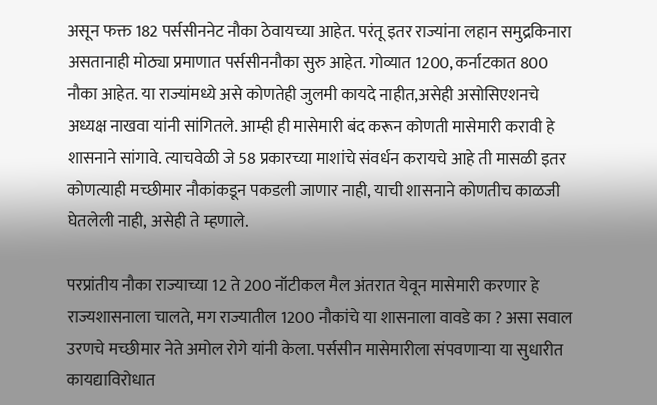असून फक्त 182 पर्ससीननेट नौका ठेवायच्या आहेत. परंतू इतर राज्यांना लहान समुद्रकिनारा असतानाही मोठ्या प्रमाणात पर्ससीननौका सुरु आहेत. गोव्यात 1200, कर्नाटकात 800 नौका आहेत. या राज्यांमध्ये असे कोणतेही जुलमी कायदे नाहीत,असेही असोसिएशनचे अध्यक्ष नाखवा यांनी सांगितले. आम्ही ही मासेमारी बंद करून कोणती मासेमारी करावी हे शासनाने सांगावे. त्याचवेळी जे 58 प्रकारच्या माशांचे संवर्धन करायचे आहे ती मासळी इतर कोणत्याही मच्छीमार नौकांकडून पकडली जाणार नाही, याची शासनाने कोणतीच काळजी घेतलेली नाही, असेही ते म्हणाले.

परप्रांतीय नौका राज्याच्या 12 ते 200 नॉटीकल मैल अंतरात येवून मासेमारी करणार हे राज्यशासनाला चालते, मग राज्यातील 1200 नौकांचे या शासनाला वावडे का ? असा सवाल उरणचे मच्छीमार नेते अमोल रोगे यांनी केला. पर्ससीन मासेमारीला संपवणार्‍या या सुधारीत कायद्याविरोधात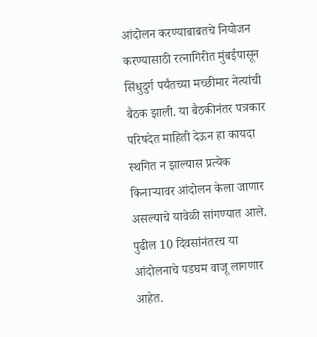आंदोलन करण्याबाबतचे नियोजन करण्यासाठी रत्नागिरीत मुंबईपासून सिंधुदुर्ग पर्यंतच्या मच्छीमार नेत्यांची बैठक झाली. या बैठकीनंतर पत्रकार परिषदेत माहिती देऊन हा कायदा स्थगित न झाल्यास प्रत्येक किनार्‍यावर आंदोलन केला जाणार असल्याचे यावेळी सांगण्यात आले. पुढील 10 दिवसांनंतरच या आंदोलनाचे पडघम वाजू लागणार आहेत.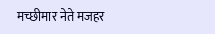मच्छीमार नेते मजहर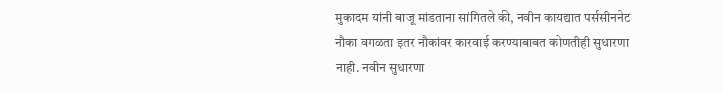मुकादम यांनी बाजू मांडताना सांगितले की, नवीन कायद्यात पर्ससीननेट नौका वगळता इतर नौकांवर कारवाई करण्याबाबत कोणतीही सुधारणा नाही. नवीन सुधारणा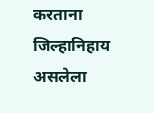करताना जिल्हानिहाय असलेला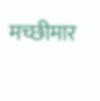मच्छीमार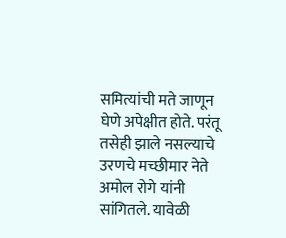समित्यांची मते जाणून घेणे अपेक्षीत होते. परंतू तसेही झाले नसल्याचे उरणचे मच्छीमार नेते अमोल रोगे यांनी सांगितले. यावेळी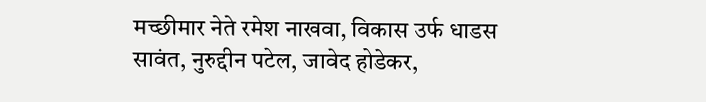मच्छीमार नेते रमेश नाखवा, विकास उर्फ धाडस सावंत, नुरुद्दीन पटेल, जावेद होडेकर,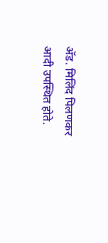अ‍ॅड. मिलिंद पिलणकर आदी उपस्थित होते.